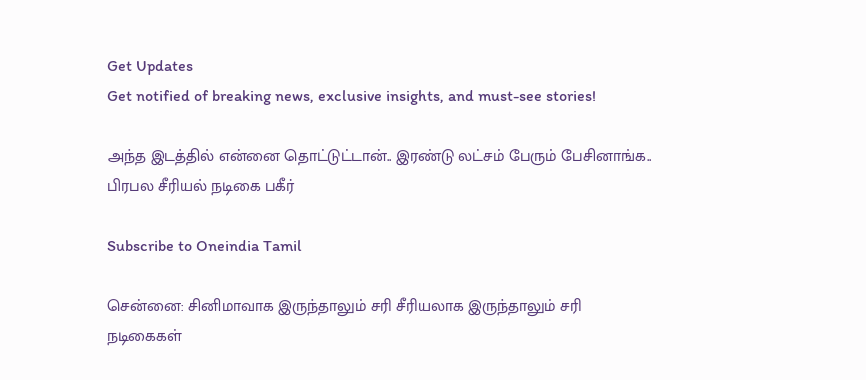Get Updates
Get notified of breaking news, exclusive insights, and must-see stories!

அந்த இடத்தில் என்னை தொட்டுட்டான்.. இரண்டு லட்சம் பேரும் பேசினாங்க.. பிரபல சீரியல் நடிகை பகீர்

Subscribe to Oneindia Tamil

சென்னை: சினிமாவாக இருந்தாலும் சரி சீரியலாக இருந்தாலும் சரி நடிகைகள்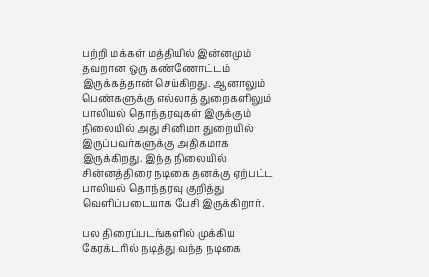பற்றி மக்கள் மத்தியில் இன்னமும் தவறான ஒரு கண்ணோட்டம் இருக்கத்தான் செய்கிறது. ஆனாலும் பெண்களுக்கு எல்லாத் துறைகளிலும் பாலியல் தொந்தரவுகள் இருக்கும் நிலையில் அது சினிமா துறையில் இருப்பவர்களுக்கு அதிகமாக இருக்கிறது. இந்த நிலையில் சின்னத்திரை நடிகை தனக்கு ஏற்பட்ட பாலியல் தொந்தரவு குறித்து வெளிப்படையாக பேசி இருக்கிறார்.

பல திரைப்படங்களில் முக்கிய கேரக்டரில் நடித்து வந்த நடிகை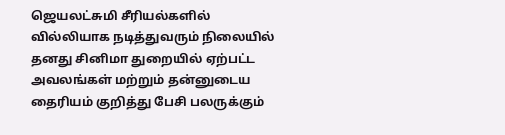ஜெயலட்சுமி சீரியல்களில் வில்லியாக நடித்துவரும் நிலையில் தனது சினிமா துறையில் ஏற்பட்ட அவலங்கள் மற்றும் தன்னுடைய தைரியம் குறித்து பேசி பலருக்கும்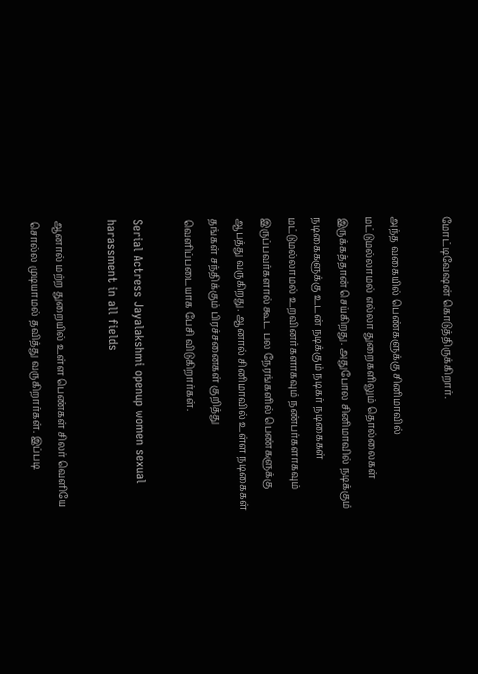மோட்டிவேஷன் கொடுத்திருக்கிறார்.

அந்த வகையில் பெண்களுக்கு சினிமாவில் மட்டுமல்லாமல் எல்லா துறைகளிலும் தொல்லைகள் இருக்கத்தான் செய்கிறது. அதுபோல சினிமாவில் நடிக்கும் நடிகைகளுக்கு உடன் நடிக்கும் நடிகர் நடிகைகள் மட்டுமல்லாமல் உறவினர்களாகவும் நண்பர்களாகவும் இருப்பவர்களால் கூட பல நேரங்களில் பெண்களுக்கு ஆபத்து வருகிறது. ஆனால் சினிமாவில் உள்ள நடிகைகள் தங்கள் சந்திக்கும் பிரச்சனைகள் குறித்து வெளிப்படையாக பேசி விடுகிறார்கள்.

Serial Actress Jayalakshmi openup women sexual harassment in all fields

ஆனால் மற்ற துறையில் உள்ள பெண்கள் சிலர் வெளியே சொல்ல முடியாமல் தவித்து வருகிறார்கள். இப்படி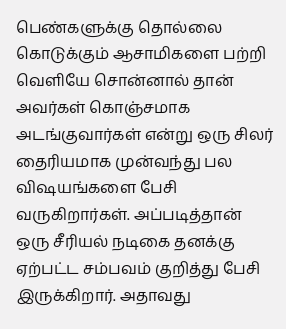பெண்களுக்கு தொல்லை கொடுக்கும் ஆசாமிகளை பற்றி வெளியே சொன்னால் தான் அவர்கள் கொஞ்சமாக அடங்குவார்கள் என்று ஒரு சிலர் தைரியமாக முன்வந்து பல விஷயங்களை பேசி வருகிறார்கள். அப்படித்தான் ஒரு சீரியல் நடிகை தனக்கு ஏற்பட்ட சம்பவம் குறித்து பேசி இருக்கிறார். அதாவது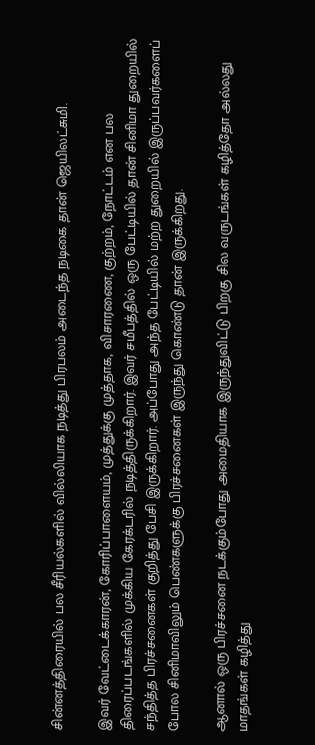சின்னத்திரையில் பல சீரியல்களில் வில்லியாக நடித்து பிரபலம் அடைந்த நடிகை தான் ஜெயிலட்சுமி.

இவர் வேட்டைக்காரன், கோரிப்பாளையம், முத்துக்கு முத்தாக, விசாரணை, குற்றம், நோட்டம் என பல திரைப்படங்களில் முக்கிய கேரக்டரில் நடித்திருக்கிறார். இவர் சமீபத்தில் ஒரு பேட்டியில் தான் சினிமா துறையில் சந்தித்த பிரச்சனைகள் குறித்து பேசி இருக்கிறார். அப்போது அந்த பேட்டியில் மற்ற துறையில் இருப்பவர்களைப் போல சினிமாவிலும் பெண்களுக்கு பிரச்சனைகள் இருந்து கொண்டு தான் இருக்கிறது.

ஆனால் ஒரு பிரச்சனை நடக்கும்போது அமைதியாக இருந்துவிட்டு பிறகு சில வருடங்கள் கழித்தோ அல்லது மாதங்கள் கழித்து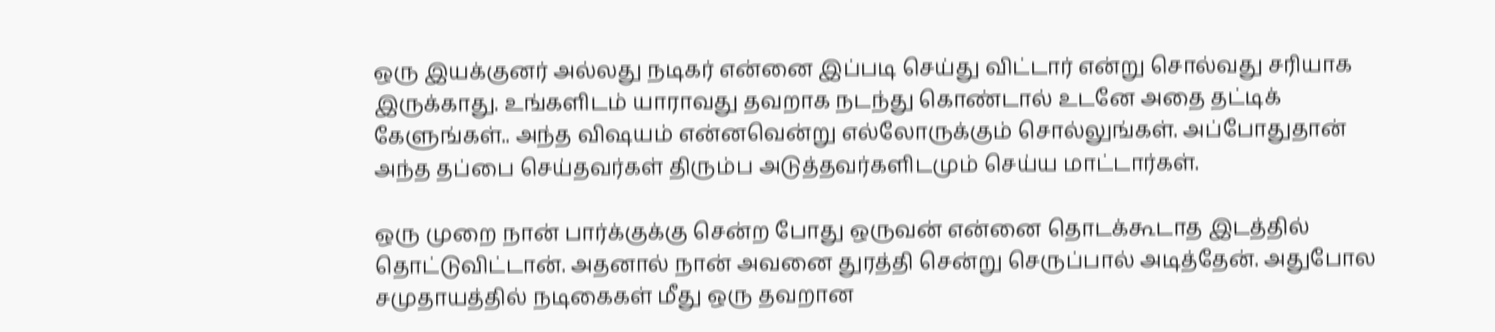ஒரு இயக்குனர் அல்லது நடிகர் என்னை இப்படி செய்து விட்டார் என்று சொல்வது சரியாக இருக்காது. உங்களிடம் யாராவது தவறாக நடந்து கொண்டால் உடனே அதை தட்டிக் கேளுங்கள்.. அந்த விஷயம் என்னவென்று எல்லோருக்கும் சொல்லுங்கள். அப்போதுதான்
அந்த தப்பை செய்தவர்கள் திரும்ப அடுத்தவர்களிடமும் செய்ய மாட்டார்கள்.

ஒரு முறை நான் பார்க்குக்கு சென்ற போது ஒருவன் என்னை தொடக்கூடாத இடத்தில் தொட்டுவிட்டான். அதனால் நான் அவனை துரத்தி சென்று செருப்பால் அடித்தேன். அதுபோல சமுதாயத்தில் நடிகைகள் மீது ஒரு தவறான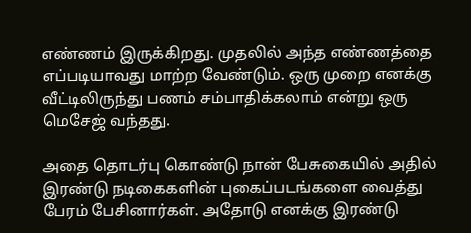எண்ணம் இருக்கிறது. முதலில் அந்த எண்ணத்தை எப்படியாவது மாற்ற வேண்டும். ஒரு முறை எனக்கு வீட்டிலிருந்து பணம் சம்பாதிக்கலாம் என்று ஒரு மெசேஜ் வந்தது.

அதை தொடர்பு கொண்டு நான் பேசுகையில் அதில் இரண்டு நடிகைகளின் புகைப்படங்களை வைத்து பேரம் பேசினார்கள். அதோடு எனக்கு இரண்டு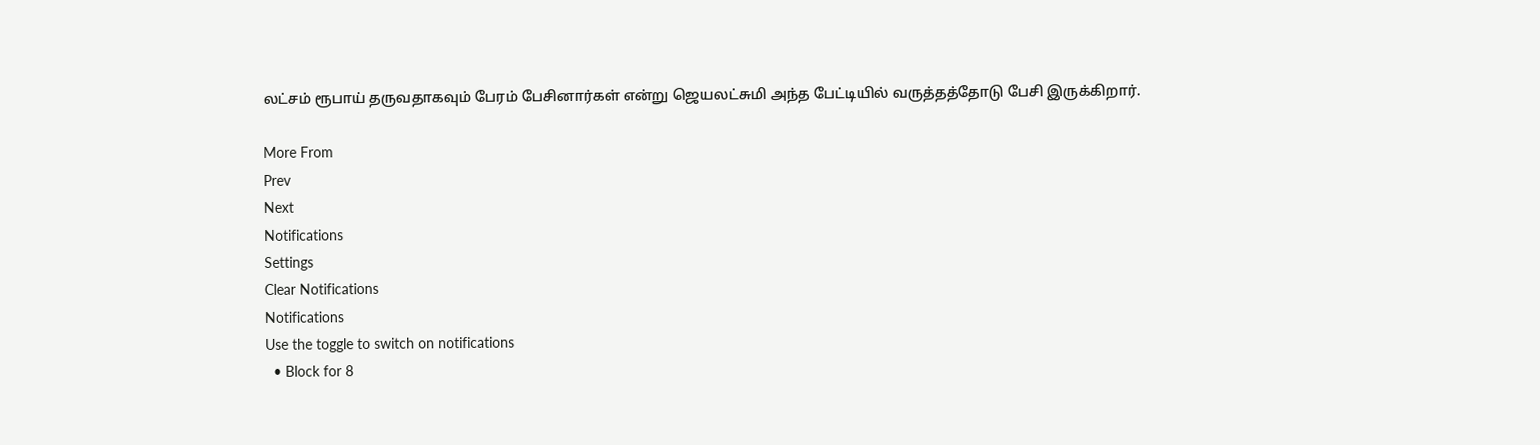லட்சம் ரூபாய் தருவதாகவும் பேரம் பேசினார்கள் என்று ஜெயலட்சுமி அந்த பேட்டியில் வருத்தத்தோடு பேசி இருக்கிறார்.

More From
Prev
Next
Notifications
Settings
Clear Notifications
Notifications
Use the toggle to switch on notifications
  • Block for 8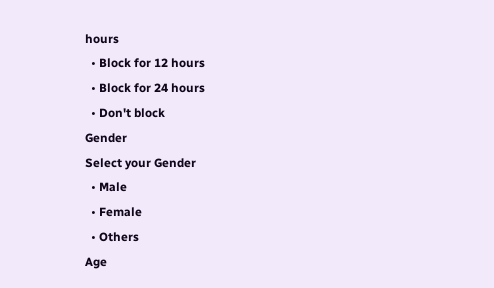hours
  • Block for 12 hours
  • Block for 24 hours
  • Don't block
Gender
Select your Gender
  • Male
  • Female
  • Others
Age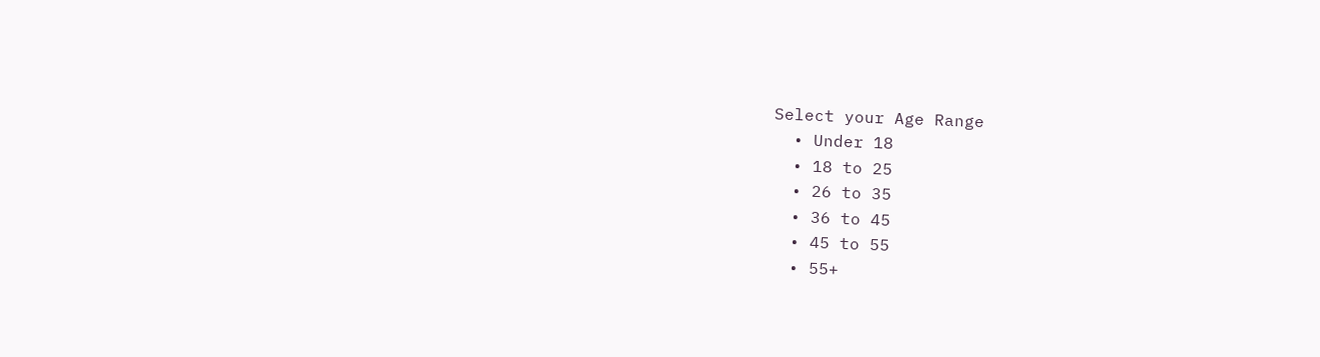Select your Age Range
  • Under 18
  • 18 to 25
  • 26 to 35
  • 36 to 45
  • 45 to 55
  • 55+